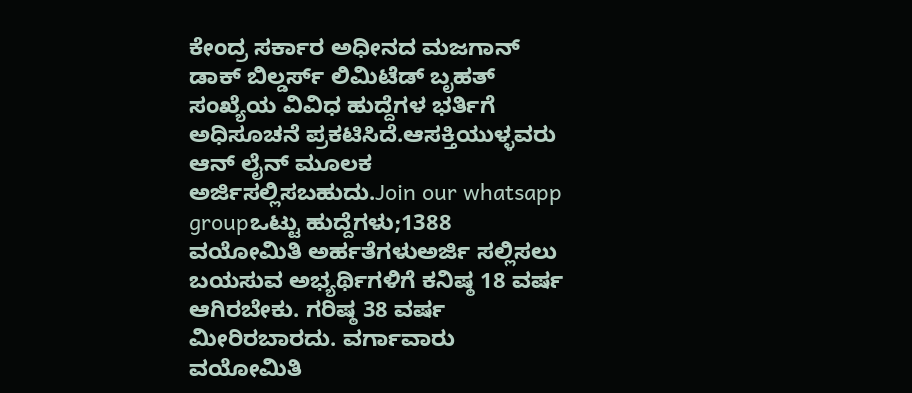ಕೇಂದ್ರ ಸರ್ಕಾರ ಅಧೀನದ ಮಜಗಾನ್ ಡಾಕ್ ಬಿಲ್ಡರ್ಸ್ ಲಿಮಿಟೆಡ್ ಬೃಹತ್ ಸಂಖ್ಯೆಯ ವಿವಿಧ ಹುದ್ದೆಗಳ ಭರ್ತಿಗೆ ಅಧಿಸೂಚನೆ ಪ್ರಕಟಿಸಿದೆ.ಆಸಕ್ತಿಯುಳ್ಳವರು ಆನ್ ಲೈನ್ ಮೂಲಕ ಅರ್ಜಿಸಲ್ಲಿಸಬಹುದು.Join our whatsapp groupಒಟ್ಟು ಹುದ್ದೆಗಳು;1388 ವಯೋಮಿತಿ ಅರ್ಹತೆಗಳುಅರ್ಜಿ ಸಲ್ಲಿಸಲು ಬಯಸುವ ಅಭ್ಯರ್ಥಿಗಳಿಗೆ ಕನಿಷ್ಠ 18 ವರ್ಷ ಆಗಿರಬೇಕು. ಗರಿಷ್ಠ 38 ವರ್ಷ ಮೀರಿರಬಾರದು. ವರ್ಗಾವಾರು ವಯೋಮಿತಿ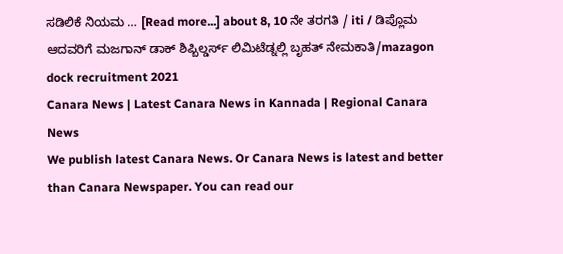ಸಡಿಲಿಕೆ ನಿಯಮ … [Read more...] about 8, 10 ನೇ ತರಗತಿ / iti / ಡಿಪ್ಲೊಮ ಆದವರಿಗೆ ಮಜಗಾನ್ ಡಾಕ್ ಶಿಪ್ಬಿಲ್ಡರ್ಸ್ ಲಿಮಿಟೆಡ್ನಲ್ಲಿ ಬೃಹತ್ ನೇಮಕಾತಿ/mazagon dock recruitment 2021
Canara News | Latest Canara News in Kannada | Regional Canara News
We publish latest Canara News. Or Canara News is latest and better than Canara Newspaper. You can read our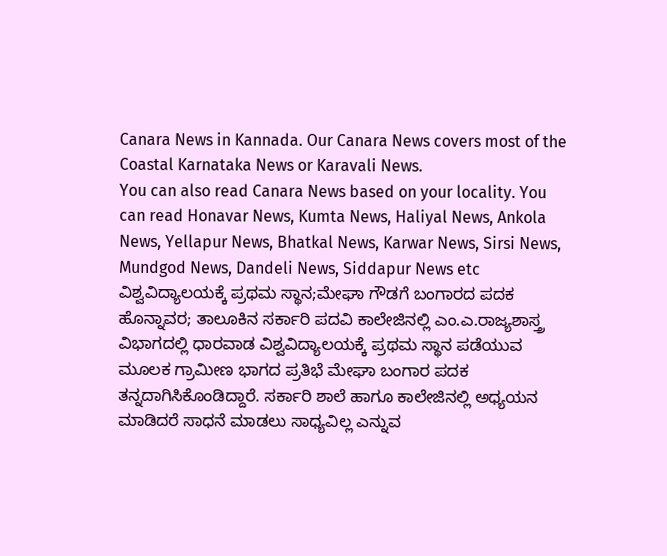Canara News in Kannada. Our Canara News covers most of the Coastal Karnataka News or Karavali News.
You can also read Canara News based on your locality. You can read Honavar News, Kumta News, Haliyal News, Ankola News, Yellapur News, Bhatkal News, Karwar News, Sirsi News, Mundgod News, Dandeli News, Siddapur News etc
ವಿಶ್ವವಿದ್ಯಾಲಯಕ್ಕೆ ಪ್ರಥಮ ಸ್ಥಾನ;ಮೇಘಾ ಗೌಡಗೆ ಬಂಗಾರದ ಪದಕ
ಹೊನ್ನಾವರ; ತಾಲೂಕಿನ ಸರ್ಕಾರಿ ಪದವಿ ಕಾಲೇಜಿನಲ್ಲಿ ಎಂ.ಎ.ರಾಜ್ಯಶಾಸ್ತ್ರ ವಿಭಾಗದಲ್ಲಿ ಧಾರವಾಡ ವಿಶ್ವವಿದ್ಯಾಲಯಕ್ಕೆ ಪ್ರಥಮ ಸ್ಥಾನ ಪಡೆಯುವ ಮೂಲಕ ಗ್ರಾಮೀಣ ಭಾಗದ ಪ್ರತಿಭೆ ಮೇಘಾ ಬಂಗಾರ ಪದಕ ತನ್ನದಾಗಿಸಿಕೊಂಡಿದ್ದಾರೆ. ಸರ್ಕಾರಿ ಶಾಲೆ ಹಾಗೂ ಕಾಲೇಜಿನಲ್ಲಿ ಅಧ್ಯಯನ ಮಾಡಿದರೆ ಸಾಧನೆ ಮಾಡಲು ಸಾಧ್ಯವಿಲ್ಲ ಎನ್ನುವ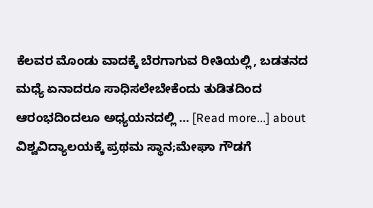ಕೆಲವರ ಮೊಂಡು ವಾದಕ್ಕೆ ಬೆರಗಾಗುವ ರೀತಿಯಲ್ಲಿ, ಬಡತನದ ಮಧ್ಯೆ ಏನಾದರೂ ಸಾಧಿಸಲೇಬೇಕೆಂದು ತುಡಿತದಿಂದ ಆರಂಭದಿಂದಲೂ ಅಧ್ಯಯನದಲ್ಲಿ … [Read more...] about ವಿಶ್ವವಿದ್ಯಾಲಯಕ್ಕೆ ಪ್ರಥಮ ಸ್ಥಾನ;ಮೇಘಾ ಗೌಡಗೆ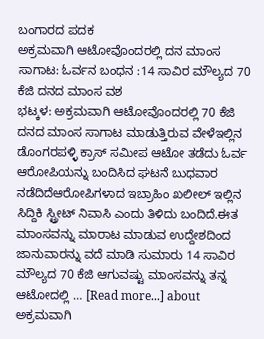ಬಂಗಾರದ ಪದಕ
ಅಕ್ರಮವಾಗಿ ಆಟೋವೊಂದರಲ್ಲಿ ದನ ಮಾಂಸ ಸಾಗಾಟ: ಓರ್ವನ ಬಂಧನ :14 ಸಾವಿರ ಮೌಲ್ಯದ 70 ಕೆಜಿ ದನದ ಮಾಂಸ ವಶ
ಭಟ್ಕಳ: ಅಕ್ರಮವಾಗಿ ಆಟೋವೊಂದರಲ್ಲಿ 70 ಕೆಜಿ ದನದ ಮಾಂಸ ಸಾಗಾಟ ಮಾಡುತ್ತಿರುವ ವೇಳೆಇಲ್ಲಿನ ಡೊಂಗರಪಳ್ಳಿ ಕ್ರಾಸ್ ಸಮೀಪ ಆಟೋ ತಡೆದು ಓರ್ವ ಆರೋಪಿಯನ್ನು ಬಂದಿಸಿದ ಘಟನೆ ಬುಧವಾರ ನಡೆದಿದೆಆರೋಪಿಗಳಾದ ಇಬ್ರಾಹಿಂ ಖಲೀಲ್ ಇಲ್ಲಿನ ಸಿದ್ದಿಕಿ ಸ್ಟ್ರೀಟ್ ನಿವಾಸಿ ಎಂದು ತಿಳಿದು ಬಂದಿದೆ.ಈತ ಮಾಂಸವನ್ನು ಮಾರಾಟ ಮಾಡುವ ಉದ್ದೇಶದಿಂದ ಜಾನುವಾರನ್ನು ವದೆ ಮಾಡಿ ಸುಮಾರು 14 ಸಾವಿರ ಮೌಲ್ಯದ 70 ಕೆಜಿ ಆಗುವಷ್ಟು ಮಾಂಸವನ್ನು ತನ್ನ ಆಟೋದಲ್ಲಿ … [Read more...] about ಅಕ್ರಮವಾಗಿ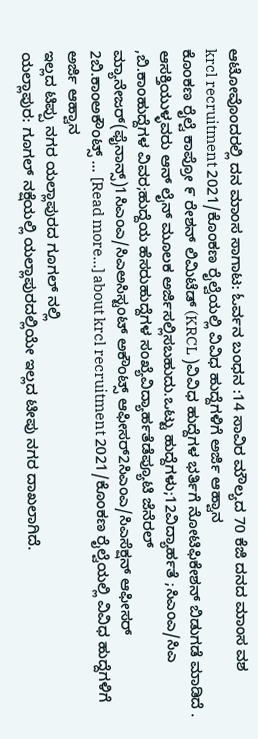ಆಟೋವೊಂದರಲ್ಲಿ ದನ ಮಾಂಸ ಸಾಗಾಟ: ಓರ್ವನ ಬಂಧನ :14 ಸಾವಿರ ಮೌಲ್ಯದ 70 ಕೆಜಿ ದನದ ಮಾಂಸ ವಶ
krcl recruitment 2021/ಕೊಂಕಣ ರೈಲ್ವೆಯಲ್ಲಿ ವಿವಿಧ ಹುದ್ದೆಗಳಿಗೆ ಅರ್ಜಿ ಆಹ್ವಾನ
ಕೊಂಕಣ ರೈಲ್ವೆ ಕಾಪ್ರೋ ೯ ರೇಶನ್ ಲಿಮಿಟೆಡ್ (KRCL )ವಿವಿಧ ಹುದ್ದೆಗಳ ಭರ್ತಿಗೆ ನೋಟಿಫಿಕೇಶನ್ ಬಿಡುಗಡೆ ಮಾಡಿದೆ . ಆಸಕ್ತಿಯುಳ್ಳವರು ಆನ್ ಲೈನ್ ಮೂಲಕ ಅರ್ಜಿಸಲ್ಲಿಸಬಹುದು.ಒಟ್ಟು ಹುದ್ದೆಗಳು;12ವಿದ್ಯಾರ್ಹತೆ ;ಸಿಎಂಎ/ಸಿಎ ,ಬಿ.ಕಾಂಹುದ್ದೆಗಳ ವಿವರ;ಹುದ್ದೆಯ ಹೆಸರುಹುದ್ದೆಗಳ ಸಂಖ್ಯೆವಿದ್ಯಾರ್ಹತೆಡೆಪ್ಯೂಟಿ ಜೆನೆರಲ್ ಮ್ಯಾನೇಜರ್(ಫೈನಾನ್ಸ್)1ಸಿಎಂಎ/ಸಿಎಅಸಿಸ್ಟಂಟ್ ಅಕೌಂಟ್ಸ್ ಆಫೀಸರ್2ಸಿಎಂಎ/ಸಿಎಸೆಕ್ಷನ್ ಆಫೀಸರ್ 2ಬಿ.ಕಾಂಅಕೌಂಟ್ಸ್ … [Read more...] about krcl recruitment 2021/ಕೊಂಕಣ ರೈಲ್ವೆಯಲ್ಲಿ ವಿವಿಧ ಹುದ್ದೆಗಳಿಗೆ ಅರ್ಜಿ ಆಹ್ವಾನ
ಇಲ್ಲದ ಟಿಪ್ಪು ನಗರ ಯಲ್ಲಾಪುರದ ಗೂಗಲ್ ನಲ್ಲಿ
ಯಲ್ಲಾಪುರ: ಗೂಗಲ್ ನಕ್ಷೆಯಲ್ಲಿ ಯಲ್ಲಾಪುರದಲ್ಲಿಯೇ ಇಲ್ಲದ ಟೀಪು ನಗರ ದಾಖಲಾಗಿದೆ.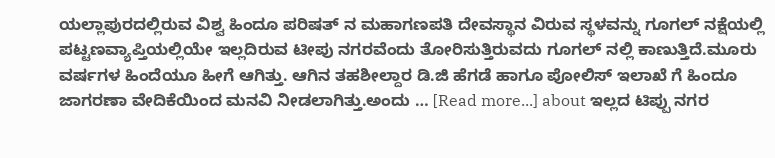ಯಲ್ಲಾಪುರದಲ್ಲಿರುವ ವಿಶ್ವ ಹಿಂದೂ ಪರಿಷತ್ ನ ಮಹಾಗಣಪತಿ ದೇವಸ್ಥಾನ ವಿರುವ ಸ್ಥಳವನ್ನು ಗೂಗಲ್ ನಕ್ಷೆಯಲ್ಲಿ ಪಟ್ಟಣವ್ಯಾಪ್ತಿಯಲ್ಲಿಯೇ ಇಲ್ಲದಿರುವ ಟೀಪು ನಗರವೆಂದು ತೋರಿಸುತ್ತಿರುವದು ಗೂಗಲ್ ನಲ್ಲಿ ಕಾಣುತ್ತಿದೆ.ಮೂರು ವರ್ಷಗಳ ಹಿಂದೆಯೂ ಹೀಗೆ ಆಗಿತ್ತು. ಆಗಿನ ತಹಶೀಲ್ದಾರ ಡಿ.ಜಿ ಹೆಗಡೆ ಹಾಗೂ ಪೋಲಿಸ್ ಇಲಾಖೆ ಗೆ ಹಿಂದೂ ಜಾಗರಣಾ ವೇದಿಕೆಯಿಂದ ಮನವಿ ನೀಡಲಾಗಿತ್ತು.ಅಂದು … [Read more...] about ಇಲ್ಲದ ಟಿಪ್ಪು ನಗರ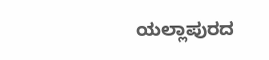ಯಲ್ಲಾಪುರದ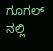ಗೂಗಲ್ ನಲ್ಲಿ